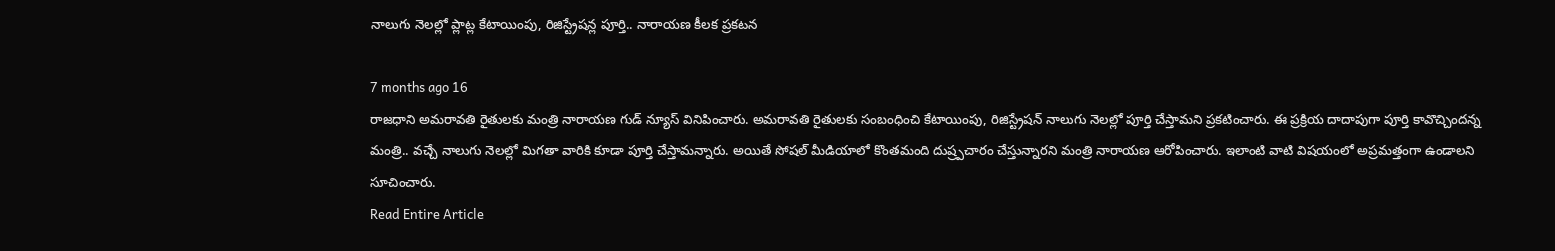నాలుగు నెలల్లో ప్లాట్ల కేటాయింపు, రిజిస్ట్రేషన్ల పూర్తి.. నారాయణ కీలక ప్రకటన

7 months ago 16
రాజధాని అమరావతి రైతులకు మంత్రి నారాయణ గుడ్ న్యూస్ వినిపించారు. అమరావతి రైతులకు సంబంధించి కేటాయింపు, రిజిస్ట్రేషన్ నాలుగు నెలల్లో పూర్తి చేస్తామని ప్రకటించారు. ఈ ప్రక్రియ దాదాపుగా పూర్తి కావొచ్చిందన్న మంత్రి.. వచ్చే నాలుగు నెలల్లో మిగతా వారికి కూడా పూర్తి చేస్తామన్నారు. అయితే సోషల్ మీడియాలో కొంతమంది దుష్ర్పచారం చేస్తున్నారని మంత్రి నారాయణ ఆరోపించారు. ఇలాంటి వాటి విషయంలో అప్రమత్తంగా ఉండాలని సూచించారు.
Read Entire Article